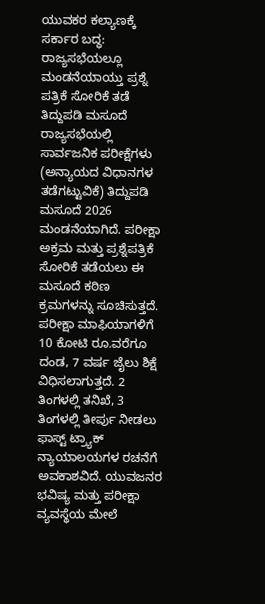ಯುವಕರ ಕಲ್ಯಾಣಕ್ಕೆ ಸರ್ಕಾರ ಬದ್ಧ: ರಾಜ್ಯಸಭೆಯಲ್ಲೂ ಮಂಡನೆಯಾಯ್ತು ಪ್ರಶ್ನೆ ಪತ್ರಿಕೆ ಸೋರಿಕೆ ತಡೆ ತಿದ್ದುಪಡಿ ಮಸೂದೆ
ರಾಜ್ಯಸಭೆಯಲ್ಲಿ ಸಾರ್ವಜನಿಕ ಪರೀಕ್ಷೆಗಳು (ಅನ್ಯಾಯದ ವಿಧಾನಗಳ ತಡೆಗಟ್ಟುವಿಕೆ) ತಿದ್ದುಪಡಿ ಮಸೂದೆ 2026 ಮಂಡನೆಯಾಗಿದೆ. ಪರೀಕ್ಷಾ ಅಕ್ರಮ ಮತ್ತು ಪ್ರಶ್ನೆಪತ್ರಿಕೆ ಸೋರಿಕೆ ತಡೆಯಲು ಈ ಮಸೂದೆ ಕಠಿಣ ಕ್ರಮಗಳನ್ನು ಸೂಚಿಸುತ್ತದೆ. ಪರೀಕ್ಷಾ ಮಾಫಿಯಾಗಳಿಗೆ 10 ಕೋಟಿ ರೂ.ವರೆಗೂ ದಂಡ, 7 ವರ್ಷ ಜೈಲು ಶಿಕ್ಷೆ ವಿಧಿಸಲಾಗುತ್ತದೆ. 2 ತಿಂಗಳಲ್ಲಿ ತನಿಖೆ, 3 ತಿಂಗಳಲ್ಲಿ ತೀರ್ಪು ನೀಡಲು ಫಾಸ್ಟ್ ಟ್ರ್ಯಾಕ್ ನ್ಯಾಯಾಲಯಗಳ ರಚನೆಗೆ ಅವಕಾಶವಿದೆ. ಯುವಜನರ ಭವಿಷ್ಯ ಮತ್ತು ಪರೀಕ್ಷಾ ವ್ಯವಸ್ಥೆಯ ಮೇಲೆ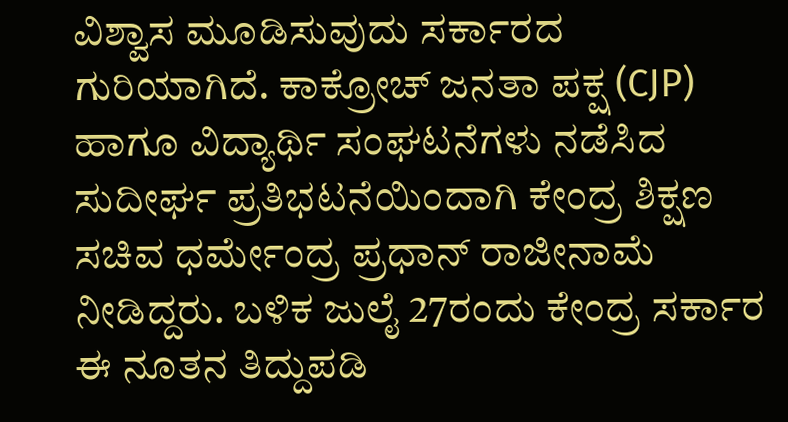ವಿಶ್ವಾಸ ಮೂಡಿಸುವುದು ಸರ್ಕಾರದ ಗುರಿಯಾಗಿದೆ. ಕಾಕ್ರೋಚ್ ಜನತಾ ಪಕ್ಷ (CJP) ಹಾಗೂ ವಿದ್ಯಾರ್ಥಿ ಸಂಘಟನೆಗಳು ನಡೆಸಿದ ಸುದೀರ್ಘ ಪ್ರತಿಭಟನೆಯಿಂದಾಗಿ ಕೇಂದ್ರ ಶಿಕ್ಷಣ ಸಚಿವ ಧರ್ಮೇಂದ್ರ ಪ್ರಧಾನ್ ರಾಜೀನಾಮೆ ನೀಡಿದ್ದರು. ಬಳಿಕ ಜುಲೈ 27ರಂದು ಕೇಂದ್ರ ಸರ್ಕಾರ ಈ ನೂತನ ತಿದ್ದುಪಡಿ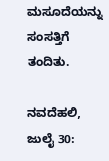ಮಸೂದೆಯನ್ನು ಸಂಸತ್ತಿಗೆ ತಂದಿತು.

ನವದೆಹಲಿ, ಜುಲೈ 30: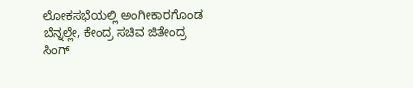ಲೋಕಸಭೆಯಲ್ಲಿ ಅಂಗೀಕಾರಗೊಂಡ ಬೆನ್ನಲ್ಲೇ, ಕೇಂದ್ರ ಸಚಿವ ಜಿತೇಂದ್ರ ಸಿಂಗ್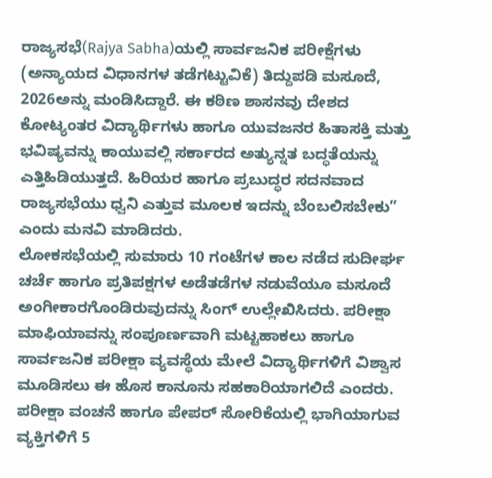ರಾಜ್ಯಸಭೆ(Rajya Sabha)ಯಲ್ಲಿ ಸಾರ್ವಜನಿಕ ಪರೀಕ್ಷೆಗಳು (ಅನ್ಯಾಯದ ವಿಧಾನಗಳ ತಡೆಗಟ್ಟುವಿಕೆ) ತಿದ್ದುಪಡಿ ಮಸೂದೆ, 2026ಅನ್ನು ಮಂಡಿಸಿದ್ದಾರೆ. ಈ ಕಠಿಣ ಶಾಸನವು ದೇಶದ ಕೋಟ್ಯಂತರ ವಿದ್ಯಾರ್ಥಿಗಳು ಹಾಗೂ ಯುವಜನರ ಹಿತಾಸಕ್ತಿ ಮತ್ತು ಭವಿಷ್ಯವನ್ನು ಕಾಯುವಲ್ಲಿ ಸರ್ಕಾರದ ಅತ್ಯುನ್ನತ ಬದ್ಧತೆಯನ್ನು ಎತ್ತಿಹಿಡಿಯುತ್ತದೆ. ಹಿರಿಯರ ಹಾಗೂ ಪ್ರಬುದ್ಧರ ಸದನವಾದ ರಾಜ್ಯಸಭೆಯು ಧ್ವನಿ ಎತ್ತುವ ಮೂಲಕ ಇದನ್ನು ಬೆಂಬಲಿಸಬೇಕು” ಎಂದು ಮನವಿ ಮಾಡಿದರು.
ಲೋಕಸಭೆಯಲ್ಲಿ ಸುಮಾರು 10 ಗಂಟೆಗಳ ಕಾಲ ನಡೆದ ಸುದೀರ್ಘ ಚರ್ಚೆ ಹಾಗೂ ಪ್ರತಿಪಕ್ಷಗಳ ಅಡೆತಡೆಗಳ ನಡುವೆಯೂ ಮಸೂದೆ ಅಂಗೀಕಾರಗೊಂಡಿರುವುದನ್ನು ಸಿಂಗ್ ಉಲ್ಲೇಖಿಸಿದರು. ಪರೀಕ್ಷಾ ಮಾಫಿಯಾವನ್ನು ಸಂಪೂರ್ಣವಾಗಿ ಮಟ್ಟಹಾಕಲು ಹಾಗೂ ಸಾರ್ವಜನಿಕ ಪರೀಕ್ಷಾ ವ್ಯವಸ್ಥೆಯ ಮೇಲೆ ವಿದ್ಯಾರ್ಥಿಗಳಿಗೆ ವಿಶ್ವಾಸ ಮೂಡಿಸಲು ಈ ಹೊಸ ಕಾನೂನು ಸಹಕಾರಿಯಾಗಲಿದೆ ಎಂದರು.
ಪರೀಕ್ಷಾ ವಂಚನೆ ಹಾಗೂ ಪೇಪರ್ ಸೋರಿಕೆಯಲ್ಲಿ ಭಾಗಿಯಾಗುವ ವ್ಯಕ್ತಿಗಳಿಗೆ 5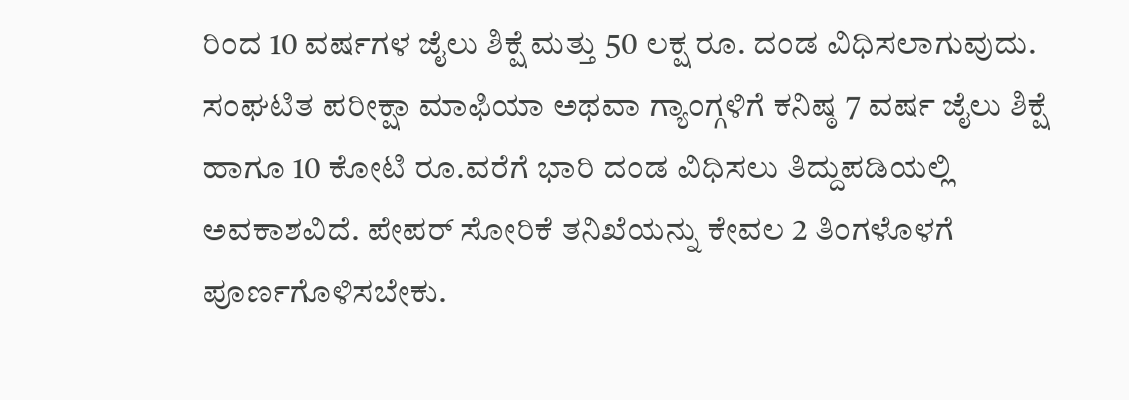ರಿಂದ 10 ವರ್ಷಗಳ ಜೈಲು ಶಿಕ್ಷೆ ಮತ್ತು 50 ಲಕ್ಷ ರೂ. ದಂಡ ವಿಧಿಸಲಾಗುವುದು. ಸಂಘಟಿತ ಪರೀಕ್ಷಾ ಮಾಫಿಯಾ ಅಥವಾ ಗ್ಯಾಂಗ್ಗಳಿಗೆ ಕನಿಷ್ಠ 7 ವರ್ಷ ಜೈಲು ಶಿಕ್ಷೆ ಹಾಗೂ 10 ಕೋಟಿ ರೂ.ವರೆಗೆ ಭಾರಿ ದಂಡ ವಿಧಿಸಲು ತಿದ್ದುಪಡಿಯಲ್ಲಿ ಅವಕಾಶವಿದೆ. ಪೇಪರ್ ಸೋರಿಕೆ ತನಿಖೆಯನ್ನು ಕೇವಲ 2 ತಿಂಗಳೊಳಗೆ ಪೂರ್ಣಗೊಳಿಸಬೇಕು.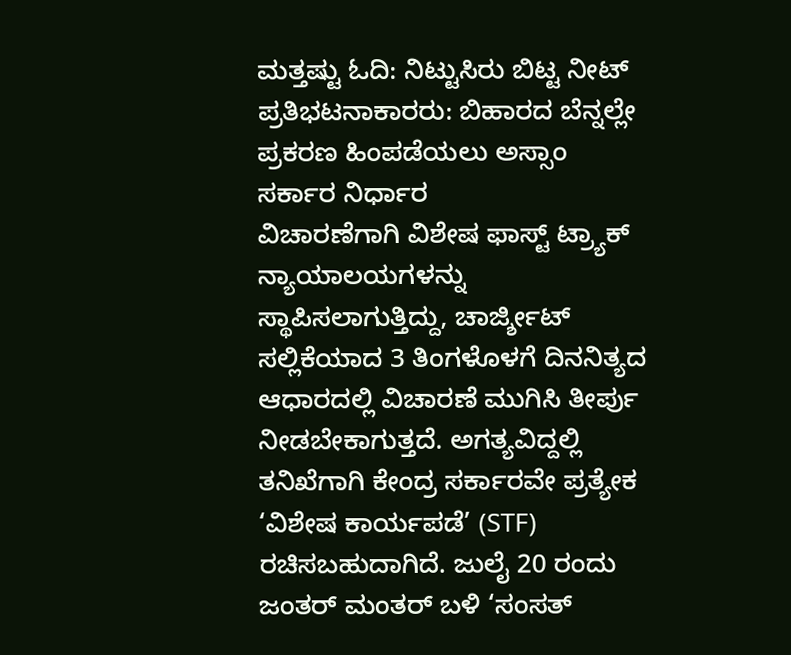ಮತ್ತಷ್ಟು ಓದಿ: ನಿಟ್ಟುಸಿರು ಬಿಟ್ಟ ನೀಟ್ ಪ್ರತಿಭಟನಾಕಾರರು: ಬಿಹಾರದ ಬೆನ್ನಲ್ಲೇ ಪ್ರಕರಣ ಹಿಂಪಡೆಯಲು ಅಸ್ಸಾಂ ಸರ್ಕಾರ ನಿರ್ಧಾರ
ವಿಚಾರಣೆಗಾಗಿ ವಿಶೇಷ ಫಾಸ್ಟ್ ಟ್ರ್ಯಾಕ್ ನ್ಯಾಯಾಲಯಗಳನ್ನು ಸ್ಥಾಪಿಸಲಾಗುತ್ತಿದ್ದು, ಚಾರ್ಜ್ಶೀಟ್ ಸಲ್ಲಿಕೆಯಾದ 3 ತಿಂಗಳೊಳಗೆ ದಿನನಿತ್ಯದ ಆಧಾರದಲ್ಲಿ ವಿಚಾರಣೆ ಮುಗಿಸಿ ತೀರ್ಪು ನೀಡಬೇಕಾಗುತ್ತದೆ. ಅಗತ್ಯವಿದ್ದಲ್ಲಿ ತನಿಖೆಗಾಗಿ ಕೇಂದ್ರ ಸರ್ಕಾರವೇ ಪ್ರತ್ಯೇಕ ‘ವಿಶೇಷ ಕಾರ್ಯಪಡೆ’ (STF) ರಚಿಸಬಹುದಾಗಿದೆ. ಜುಲೈ 20 ರಂದು ಜಂತರ್ ಮಂತರ್ ಬಳಿ ‘ಸಂಸತ್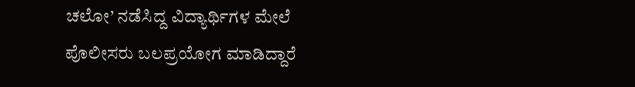ಚಲೋ’ ನಡೆಸಿದ್ದ ವಿದ್ಯಾರ್ಥಿಗಳ ಮೇಲೆ ಪೊಲೀಸರು ಬಲಪ್ರಯೋಗ ಮಾಡಿದ್ದಾರೆ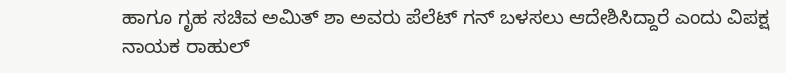ಹಾಗೂ ಗೃಹ ಸಚಿವ ಅಮಿತ್ ಶಾ ಅವರು ಪೆಲೆಟ್ ಗನ್ ಬಳಸಲು ಆದೇಶಿಸಿದ್ದಾರೆ ಎಂದು ವಿಪಕ್ಷ ನಾಯಕ ರಾಹುಲ್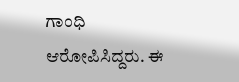ಗಾಂಧಿ ಆರೋಪಿಸಿದ್ದರು. ಈ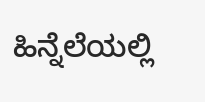ಹಿನ್ನೆಲೆಯಲ್ಲಿ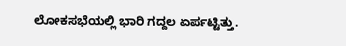ಲೋಕಸಭೆಯಲ್ಲಿ ಭಾರಿ ಗದ್ದಲ ಏರ್ಪಟ್ಟಿತ್ತು.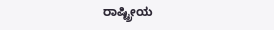ರಾಷ್ಟ್ರೀಯ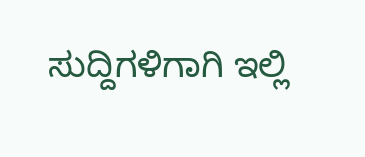ಸುದ್ದಿಗಳಿಗಾಗಿ ಇಲ್ಲಿ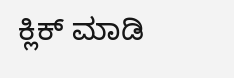ಕ್ಲಿಕ್ ಮಾಡಿ